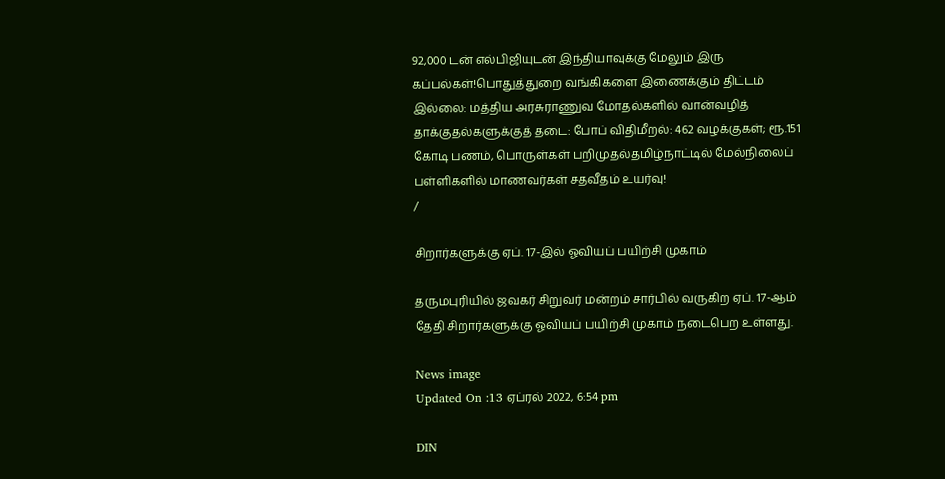92,000 டன் எல்பிஜியுடன் இந்தியாவுக்கு மேலும் இரு கப்பல்கள்!பொதுத்துறை வங்கிகளை இணைக்கும் திட்டம் இல்லை: மத்திய அரசுராணுவ மோதல்களில் வான்வழித் தாக்குதல்களுக்குத் தடை: போப் விதிமீறல்: 462 வழக்குகள்; ரூ.151 கோடி பணம், பொருள்கள் பறிமுதல்தமிழ்நாட்டில் மேல்நிலைப் பள்ளிகளில் மாணவர்கள் சதவீதம் உயர்வு!
/

சிறார்களுக்கு ஏப். 17-இல் ஓவியப் பயிற்சி முகாம்

தருமபுரியில் ஜவகர் சிறுவர் மன்றம் சார்பில் வருகிற ஏப். 17-ஆம் தேதி சிறார்களுக்கு ஓவியப் பயிற்சி முகாம் நடைபெற உள்ளது.

News image
Updated On :13 ஏப்ரல் 2022, 6:54 pm

DIN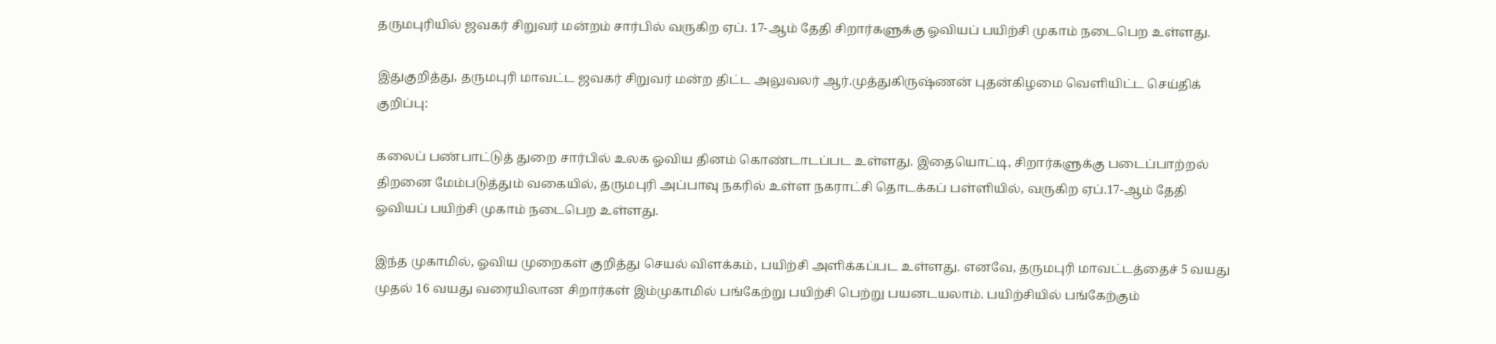தருமபுரியில் ஜவகர் சிறுவர் மன்றம் சார்பில் வருகிற ஏப். 17-ஆம் தேதி சிறார்களுக்கு ஓவியப் பயிற்சி முகாம் நடைபெற உள்ளது.

இதுகுறித்து, தருமபுரி மாவட்ட ஜவகர் சிறுவர் மன்ற திட்ட அலுவலர் ஆர்.முத்துகிருஷ்ணன் புதன்கிழமை வெளியிட்ட செய்திக் குறிப்பு:

கலைப் பண்பாட்டுத் துறை சார்பில் உலக ஓவிய தினம் கொண்டாடப்பட உள்ளது. இதையொட்டி, சிறார்களுக்கு படைப்பாற்றல் திறனை மேம்படுத்தும் வகையில், தருமபுரி அப்பாவு நகரில் உள்ள நகராட்சி தொடக்கப் பள்ளியில், வருகிற ஏப்.17-ஆம் தேதி ஓவியப் பயிற்சி முகாம் நடைபெற உள்ளது.

இந்த முகாமில், ஓவிய முறைகள் குறித்து செயல் விளக்கம், பயிற்சி அளிக்கப்பட உள்ளது. எனவே, தருமபுரி மாவட்டத்தைச் 5 வயது முதல் 16 வயது வரையிலான சிறார்கள் இம்முகாமில் பங்கேற்று பயிற்சி பெற்று பயனடயலாம். பயிற்சியில் பங்கேற்கும்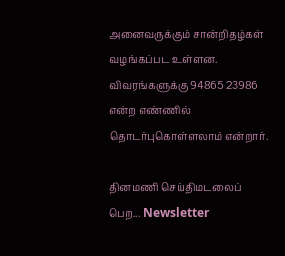அனைவருக்கும் சான்றிதழ்கள் வழங்கப்பட உள்ளன. விவரங்களுக்கு 94865 23986 என்ற எண்ணில் தொடர்புகொள்ளலாம் என்றார்.

தினமணி செய்திமடலைப் பெற... Newsletter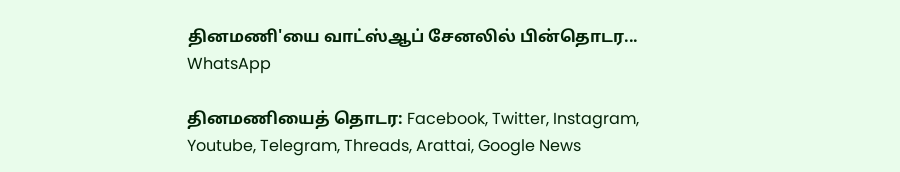தினமணி'யை வாட்ஸ்ஆப் சேனலில் பின்தொடர... WhatsApp

தினமணியைத் தொடர: Facebook, Twitter, Instagram, Youtube, Telegram, Threads, Arattai, Google News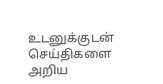உடனுக்குடன் செய்திகளை அறிய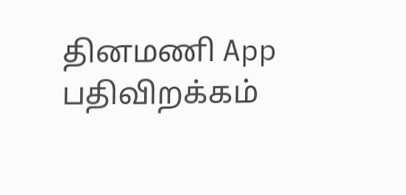தினமணி App பதிவிறக்கம்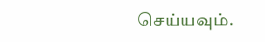செய்யவும்.